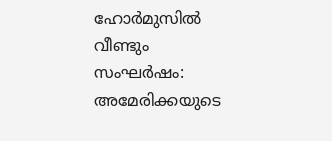ഹോർമുസിൽ വീണ്ടും സംഘർഷം: അമേരിക്കയുടെ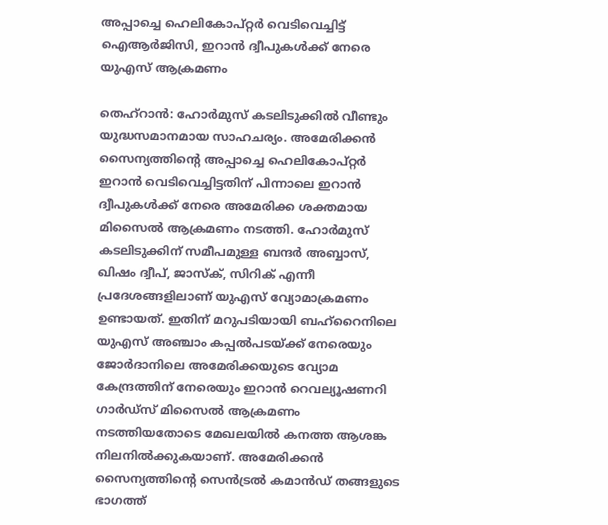അപ്പാച്ചെ ഹെലികോപ്റ്റർ വെടിവെച്ചിട്ട് ഐആർജിസി, ഇറാൻ ദ്വീപുകൾക്ക് നേരെ യുഎസ് ആക്രമണം

തെഹ്‌റാൻ: ഹോർമുസ് കടലിടുക്കിൽ വീണ്ടും യുദ്ധസമാനമായ സാഹചര്യം. അമേരിക്കൻ സൈന്യത്തിന്റെ അപ്പാച്ചെ ഹെലികോപ്റ്റർ ഇറാൻ വെടിവെച്ചിട്ടതിന് പിന്നാലെ ഇറാൻ ദ്വീപുകൾക്ക് നേരെ അമേരിക്ക ശക്തമായ മിസൈൽ ആക്രമണം നടത്തി. ഹോർമുസ് കടലിടുക്കിന് സമീപമുള്ള ബന്ദർ അബ്ബാസ്, ഖിഷം ദ്വീപ്, ജാസ്ക്, സിറിക് എന്നീ പ്രദേശങ്ങളിലാണ് യുഎസ് വ്യോമാക്രമണം ഉണ്ടായത്. ഇതിന് മറുപടിയായി ബഹ്റൈനിലെ യുഎസ് അഞ്ചാം കപ്പൽപടയ്ക്ക് നേരെയും ജോർദാനിലെ അമേരിക്കയുടെ വ്യോമ കേന്ദ്രത്തിന് നേരെയും ഇറാൻ റെവല്യൂഷണറി ഗാർഡ്സ് മിസൈൽ ആക്രമണം നടത്തിയതോടെ മേഖലയിൽ കനത്ത ആശങ്ക നിലനിൽക്കുകയാണ്. അമേരിക്കൻ സൈന്യത്തിന്റെ സെൻട്രൽ കമാൻഡ് തങ്ങളുടെ ഭാഗത്ത്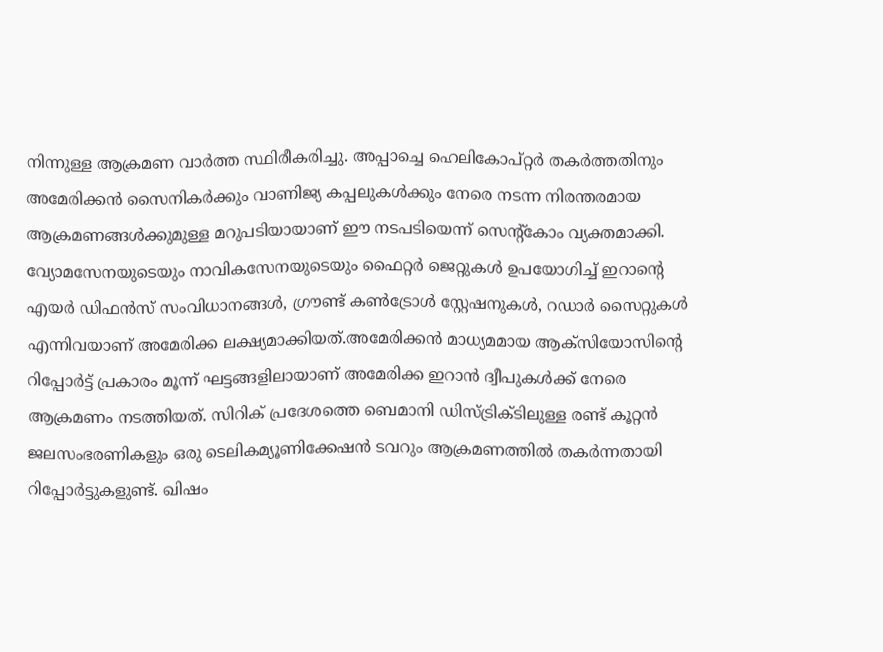നിന്നുള്ള ആക്രമണ വാർത്ത സ്ഥിരീകരിച്ചു. അപ്പാച്ചെ ഹെലികോപ്റ്റർ തകർത്തതിനും അമേരിക്കൻ സൈനികർക്കും വാണിജ്യ കപ്പലുകൾക്കും നേരെ നടന്ന നിരന്തരമായ ആക്രമണങ്ങൾക്കുമുള്ള മറുപടിയായാണ് ഈ നടപടിയെന്ന് സെന്റ്കോം വ്യക്തമാക്കി. വ്യോമസേനയുടെയും നാവികസേനയുടെയും ഫൈറ്റർ ജെറ്റുകൾ ഉപയോഗിച്ച് ഇറാന്റെ എയർ ഡിഫൻസ് സംവിധാനങ്ങൾ, ഗ്രൗണ്ട് കൺട്രോൾ സ്റ്റേഷനുകൾ, റഡാർ സൈറ്റുകൾ എന്നിവയാണ് അമേരിക്ക ലക്ഷ്യമാക്കിയത്.അമേരിക്കൻ മാധ്യമമായ ആക്സിയോസിന്റെ റിപ്പോർട്ട് പ്രകാരം മൂന്ന് ഘട്ടങ്ങളിലായാണ് അമേരിക്ക ഇറാൻ ദ്വീപുകൾക്ക് നേരെ ആക്രമണം നടത്തിയത്. സിറിക് പ്രദേശത്തെ ബെമാനി ഡിസ്ട്രിക്ടിലുള്ള രണ്ട് കൂറ്റൻ ജലസംഭരണികളും ഒരു ടെലികമ്യൂണിക്കേഷൻ ടവറും ആക്രമണത്തിൽ തകർന്നതായി റിപ്പോർട്ടുകളുണ്ട്. ഖിഷം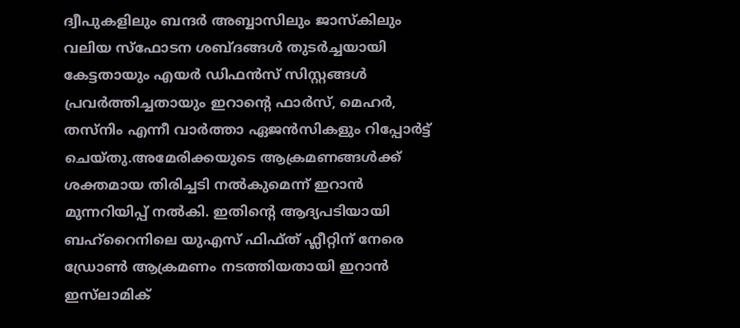ദ്വീപുകളിലും ബന്ദർ അബ്ബാസിലും ജാസ്കിലും വലിയ സ്ഫോടന ശബ്ദങ്ങൾ തുടർച്ചയായി കേട്ടതായും എയർ ഡിഫൻസ് സിസ്റ്റങ്ങൾ പ്രവർത്തിച്ചതായും ഇറാന്റെ ഫാർസ്, മെഹർ, തസ്നിം എന്നീ വാർത്താ ഏജൻസികളും റിപ്പോർട്ട് ചെയ്തു.അമേരിക്കയുടെ ആക്രമണങ്ങൾക്ക് ശക്തമായ തിരിച്ചടി നൽകുമെന്ന് ഇറാൻ മുന്നറിയിപ്പ് നൽകി. ഇതിന്റെ ആദ്യപടിയായി ബഹ്റൈനിലെ യുഎസ് ഫിഫ്ത് ഫ്ലീറ്റിന് നേരെ ഡ്രോൺ ആക്രമണം നടത്തിയതായി ഇറാൻ ഇസ്‌ലാമിക്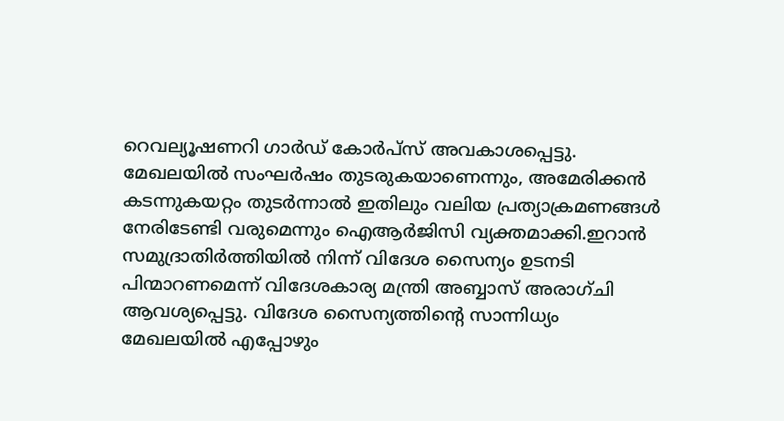റെവല്യൂഷണറി ഗാർഡ് കോർപ്സ് അവകാശപ്പെട്ടു. മേഖലയിൽ സംഘർഷം തുടരുകയാണെന്നും, അമേരിക്കൻ കടന്നുകയറ്റം തുടർന്നാൽ ഇതിലും വലിയ പ്രത്യാക്രമണങ്ങൾ നേരിടേണ്ടി വരുമെന്നും ഐആർജിസി വ്യക്തമാക്കി.ഇറാൻ സമുദ്രാതിർത്തിയിൽ നിന്ന് വിദേശ സൈന്യം ഉടനടി പിന്മാറണമെന്ന് വിദേശകാര്യ മന്ത്രി അബ്ബാസ് അരാഗ്ചി ആവശ്യപ്പെട്ടു. വിദേശ സൈന്യത്തിന്റെ സാന്നിധ്യം മേഖലയിൽ എപ്പോഴും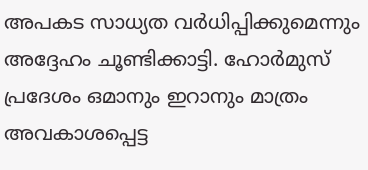അപകട സാധ്യത വർധിപ്പിക്കുമെന്നും അദ്ദേഹം ചൂണ്ടിക്കാട്ടി. ഹോർമുസ് പ്രദേശം ഒമാനും ഇറാനും മാത്രം അവകാശപ്പെട്ട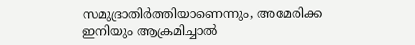സമുദ്രാതിർത്തിയാണെന്നും, അമേരിക്ക ഇനിയും ആക്രമിച്ചാൽ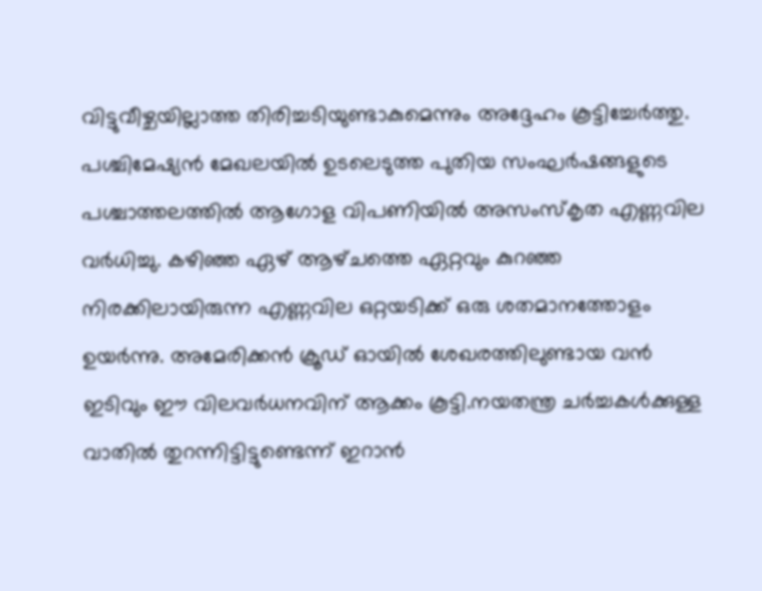വിട്ടുവീഴ്ചയില്ലാത്ത തിരിച്ചടിയുണ്ടാകുമെന്നും അദ്ദേഹം കൂട്ടിച്ചേർത്തു. പശ്ചിമേഷ്യൻ മേഖലയിൽ ഉടലെടുത്ത പുതിയ സംഘർഷങ്ങളുടെ പശ്ചാത്തലത്തിൽ ആഗോള വിപണിയിൽ അസംസ്കൃത എണ്ണവില വർധിച്ചു. കഴിഞ്ഞ ഏഴ് ആഴ്‌ചത്തെ ഏറ്റവും കുറഞ്ഞ നിരക്കിലായിരുന്ന എണ്ണവില ഒറ്റയടിക്ക് ഒരു ശതമാനത്തോളം ഉയർന്നു. അമേരിക്കൻ ക്രൂഡ് ഓയിൽ ശേഖരത്തിലുണ്ടായ വൻ ഇടിവും ഈ വിലവർധനവിന് ആക്കം കൂട്ടി.നയതന്ത്ര ചർച്ചകൾക്കുള്ള വാതിൽ തുറന്നിട്ടിട്ടുണ്ടെന്ന് ഇറാൻ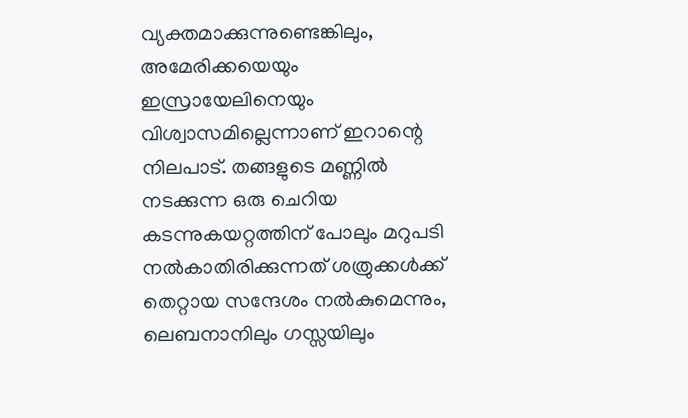വ്യക്തമാക്കുന്നുണ്ടെങ്കിലും, അമേരിക്കയെയും ഇസ്രായേലിനെയും വിശ്വാസമില്ലെന്നാണ് ഇറാന്റെ നിലപാട്. തങ്ങളുടെ മണ്ണിൽ നടക്കുന്ന ഒരു ചെറിയ കടന്നുകയറ്റത്തിന് പോലും മറുപടി നൽകാതിരിക്കുന്നത് ശത്രുക്കൾക്ക് തെറ്റായ സന്ദേശം നൽകുമെന്നും, ലെബനാനിലും ഗസ്സയിലും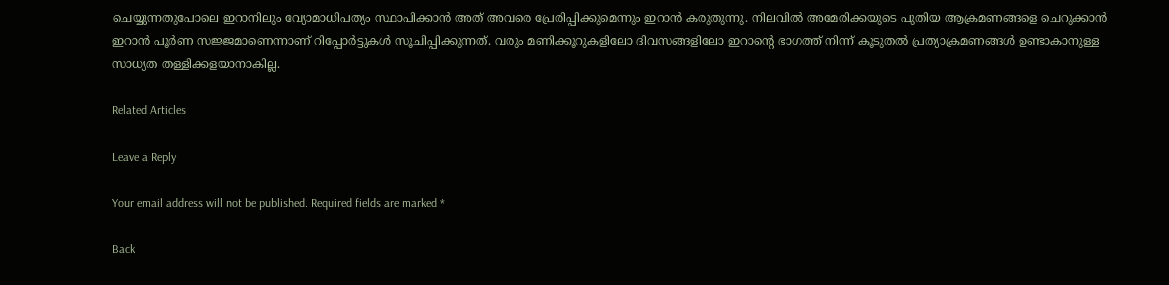ചെയ്യുന്നതുപോലെ ഇറാനിലും വ്യോമാധിപത്യം സ്ഥാപിക്കാൻ അത് അവരെ പ്രേരിപ്പിക്കുമെന്നും ഇറാൻ കരുതുന്നു. നിലവിൽ അമേരിക്കയുടെ പുതിയ ആക്രമണങ്ങളെ ചെറുക്കാൻ ഇറാൻ പൂർണ സജ്ജമാണെന്നാണ് റിപ്പോർട്ടുകൾ സൂചിപ്പിക്കുന്നത്. വരും മണിക്കൂറുകളിലോ ദിവസങ്ങളിലോ ഇറാന്റെ ഭാഗത്ത് നിന്ന് കൂടുതൽ പ്രത്യാക്രമണങ്ങൾ ഉണ്ടാകാനുള്ള സാധ്യത തള്ളിക്കളയാനാകില്ല.

Related Articles

Leave a Reply

Your email address will not be published. Required fields are marked *

Back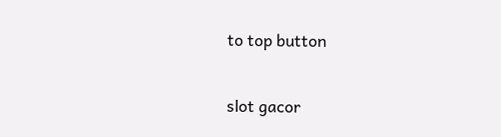to top button

slot gacor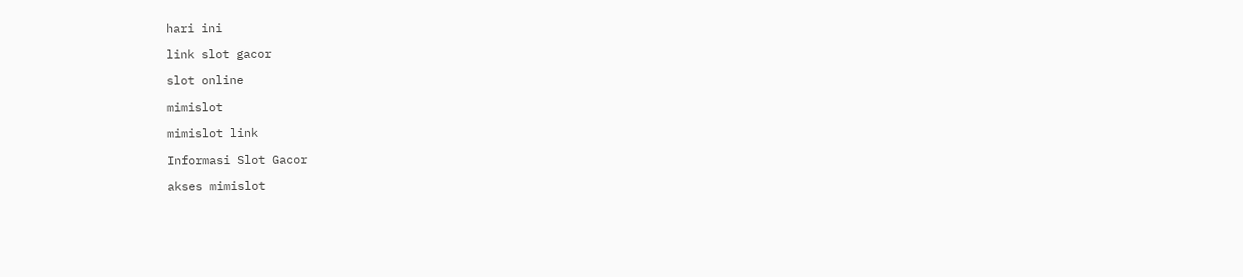hari ini

link slot gacor

slot online

mimislot

mimislot link

Informasi Slot Gacor

akses mimislot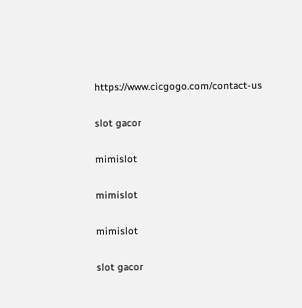https://www.cicgogo.com/contact-us

slot gacor

mimislot

mimislot

mimislot

slot gacor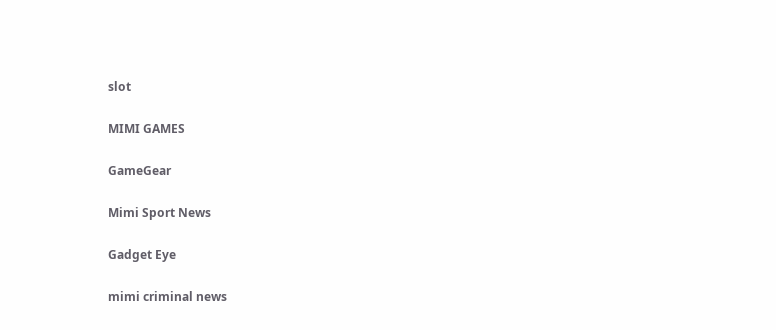slot

MIMI GAMES

GameGear

Mimi Sport News

Gadget Eye

mimi criminal news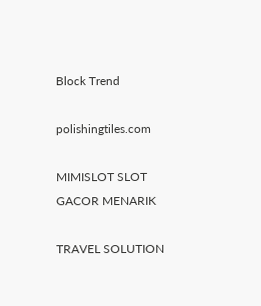Block Trend

polishingtiles.com

MIMISLOT SLOT GACOR MENARIK

TRAVEL SOLUTION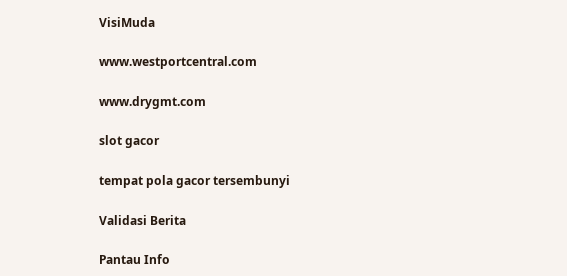VisiMuda

www.westportcentral.com

www.drygmt.com

slot gacor

tempat pola gacor tersembunyi

Validasi Berita

Pantau Info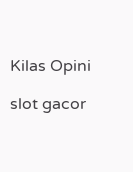Kilas Opini

slot gacor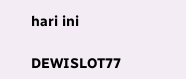hari ini

DEWISLOT77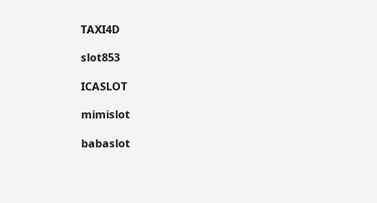TAXI4D

slot853

ICASLOT

mimislot

babaslot